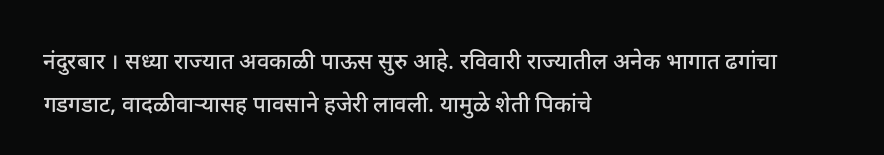नंदुरबार । सध्या राज्यात अवकाळी पाऊस सुरु आहे. रविवारी राज्यातील अनेक भागात ढगांचा गडगडाट, वादळीवाऱ्यासह पावसाने हजेरी लावली. यामुळे शेती पिकांचे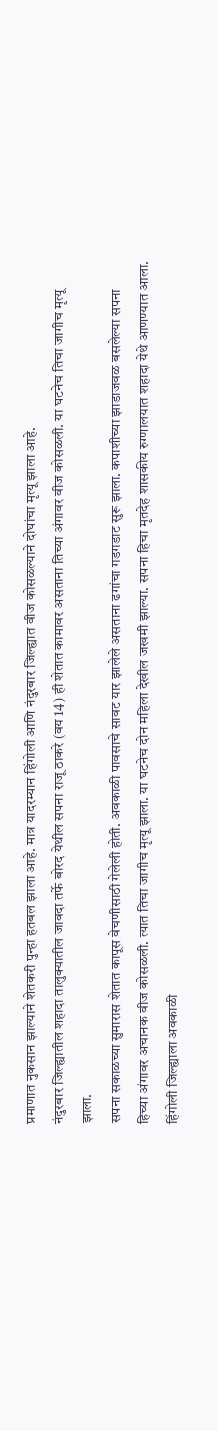प्रमाणात नुकसान झाल्याने शेतकरी पुन्हा हतबल झाला आहे. मात्र यादरम्यान हिंगोली आणि नंदुरबार जिल्ह्यात वीज कोसळल्याने दोघांचा मृत्यू झाला आहे.
नंदुरबार जिल्ह्यातील शहादा तालुक्यातील जावदा तर्फे बोरद येथील सपना राजू ठाकरे (वय 14) ही शेतात कामावर असताना तिच्या अंगावर वीज कोसळली. या घटनेच तिचा जागीच मृत्यू झाला.
सपना सकाळच्या सुमारास शेतात कापूस वेचणीसाठी गेलेली होती. अवकाळी पावसाचे सावट यार झालेले असताना ढगांचा गडगडाट सुरू झाला. कपाशीच्या झाडाजवळ बसलेल्या सपना हिच्या अंगावर अचानक वीज कोसळली. त्यात तिचा जागीच मृत्यू झाला. या घटनेच दोन महिला देखील जखमी झाल्या. सपना हिचा मृतदेह शासकीय रुग्णालयात शहादा येथे आणण्यात आला.
हिंगोली जिल्ह्याला अवकाळी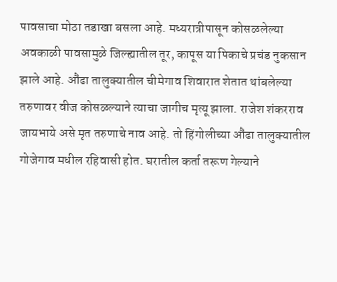पावसाचा मोठा तडाखा बसला आहे. मध्यरात्रीपासून कोसळलेल्या अवकाळी पावसामुळे जिल्ह्यातील तूर, कापूस या पिकाचे प्रचंड नुकसान झाले आहे. औंढा तालुक्यातील चीमेगाव शिवारात शेतात थांबलेल्या तरुणावर वीज कोसळल्याने त्याचा जागीच मृत्यू झाला. राजेश शंकरराव जायभाये असे मृत तरुणाचे नाव आहे. तो हिंगोलीच्या औंढा तालुक्यातील गोजेगाव मधील रहिवासी होत. घरातील कर्ता तरूण गेल्याने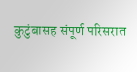कुटुंबासह संपूर्ण परिसरात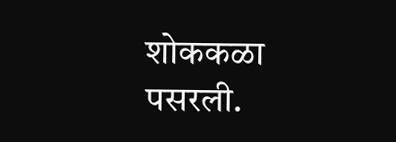शोककळा पसरली.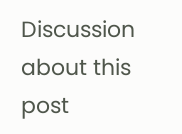Discussion about this post